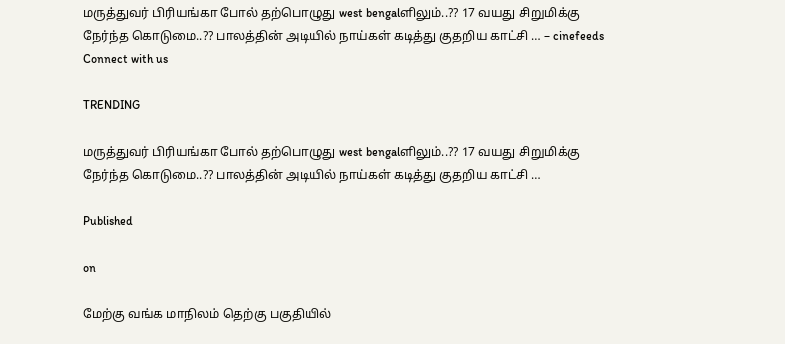மருத்துவர் பிரியங்கா போல் தற்பொழுது west bengalளிலும்..?? 17 வயது சிறுமிக்கு நேர்ந்த கொடுமை..?? பாலத்தின் அடியில் நாய்கள் கடித்து குதறிய காட்சி … – cinefeeds
Connect with us

TRENDING

மருத்துவர் பிரியங்கா போல் தற்பொழுது west bengalளிலும்..?? 17 வயது சிறுமிக்கு நேர்ந்த கொடுமை..?? பாலத்தின் அடியில் நாய்கள் கடித்து குதறிய காட்சி …

Published

on

மேற்கு வங்க மாநிலம் தெற்கு பகுதியில்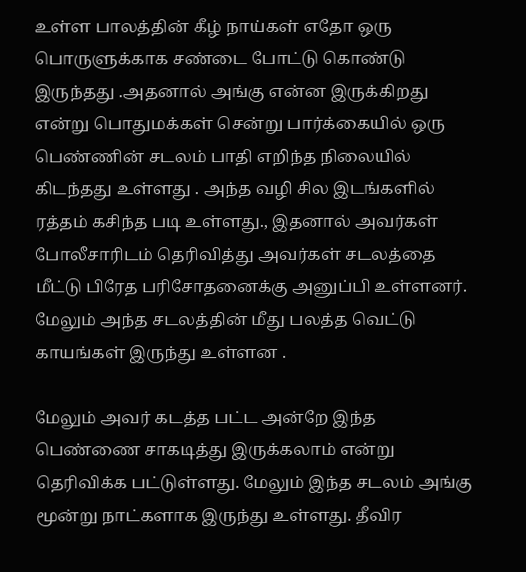உள்ள பாலத்தின் கீழ் நாய்கள் எதோ ஒரு பொருளுக்காக சண்டை போட்டு கொண்டு இருந்தது .அதனால் அங்கு என்ன இருக்கிறது என்று பொதுமக்கள் சென்று பார்க்கையில் ஒரு பெண்ணின் சடலம் பாதி எறிந்த நிலையில் கிடந்தது உள்ளது . அந்த வழி சில இடங்களில் ரத்தம் கசிந்த படி உள்ளது., இதனால் அவர்கள் போலீசாரிடம் தெரிவித்து அவர்கள் சடலத்தை மீட்டு பிரேத பரிசோதனைக்கு அனுப்பி உள்ளனர். மேலும் அந்த சடலத்தின் மீது பலத்த வெட்டு காயங்கள் இருந்து உள்ளன .

மேலும் அவர் கடத்த பட்ட அன்றே இந்த பெண்ணை சாகடித்து இருக்கலாம் என்று தெரிவிக்க பட்டுள்ளது. மேலும் இந்த சடலம் அங்கு மூன்று நாட்களாக இருந்து உள்ளது. தீவிர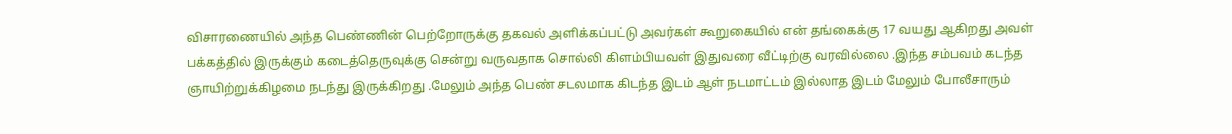விசாரணையில் அந்த பெண்ணின் பெற்றோருக்கு தகவல் அளிக்கப்பட்டு அவர்கள் கூறுகையில் என் தங்கைக்கு 17 வயது ஆகிறது அவள் பக்கத்தில் இருக்கும் கடைத்தெருவுக்கு சென்று வருவதாக சொல்லி கிளம்பியவள் இதுவரை வீட்டிற்கு வரவில்லை .இந்த சம்பவம் கடந்த ஞாயிற்றுக்கிழமை நடந்து இருக்கிறது .மேலும் அந்த பெண் சடலமாக கிடந்த இடம் ஆள் நடமாட்டம் இல்லாத இடம் மேலும் போலீசாரும்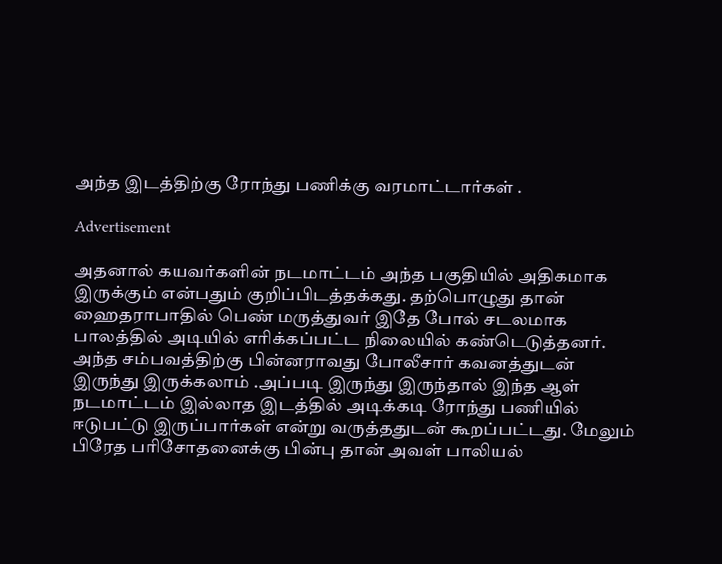அந்த இடத்திற்கு ரோந்து பணிக்கு வரமாட்டார்கள் .

Advertisement

அதனால் கயவர்களின் நடமாட்டம் அந்த பகுதியில் அதிகமாக இருக்கும் என்பதும் குறிப்பிடத்தக்கது. தற்பொழுது தான் ஹைதராபாதில் பெண் மருத்துவர் இதே போல் சடலமாக பாலத்தில் அடியில் எரிக்கப்பட்ட நிலையில் கண்டெடுத்தனர். அந்த சம்பவத்திற்கு பின்னராவது போலீசார் கவனத்துடன் இருந்து இருக்கலாம் .அப்படி இருந்து இருந்தால் இந்த ஆள் நடமாட்டம் இல்லாத இடத்தில் அடிக்கடி ரோந்து பணியில் ஈடுபட்டு இருப்பார்கள் என்று வருத்ததுடன் கூறப்பட்டது. மேலும் பிரேத பரிசோதனைக்கு பின்பு தான் அவள் பாலியல்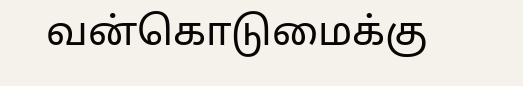வன்கொடுமைக்கு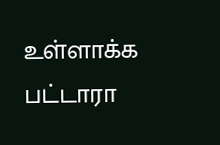உள்ளாக்க பட்டாரா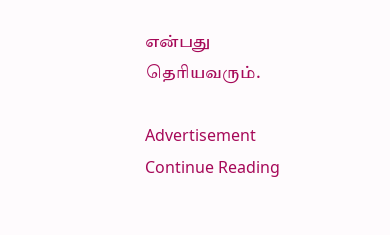என்பது தெரியவரும்.

Advertisement
Continue Reading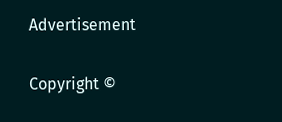Advertisement

Copyright ©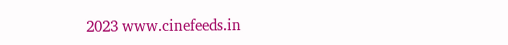2023 www.cinefeeds.in